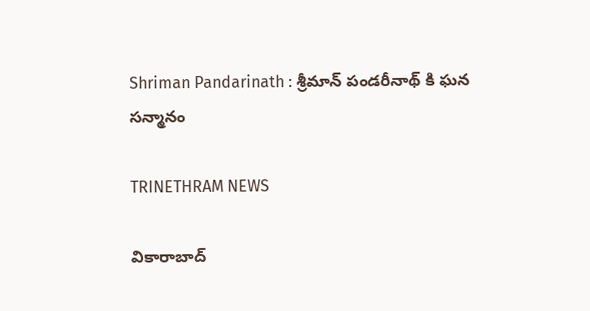Shriman Pandarinath : శ్రీమాన్ పండరీనాథ్ కి ఘన సన్మానం

TRINETHRAM NEWS

వికారాబాద్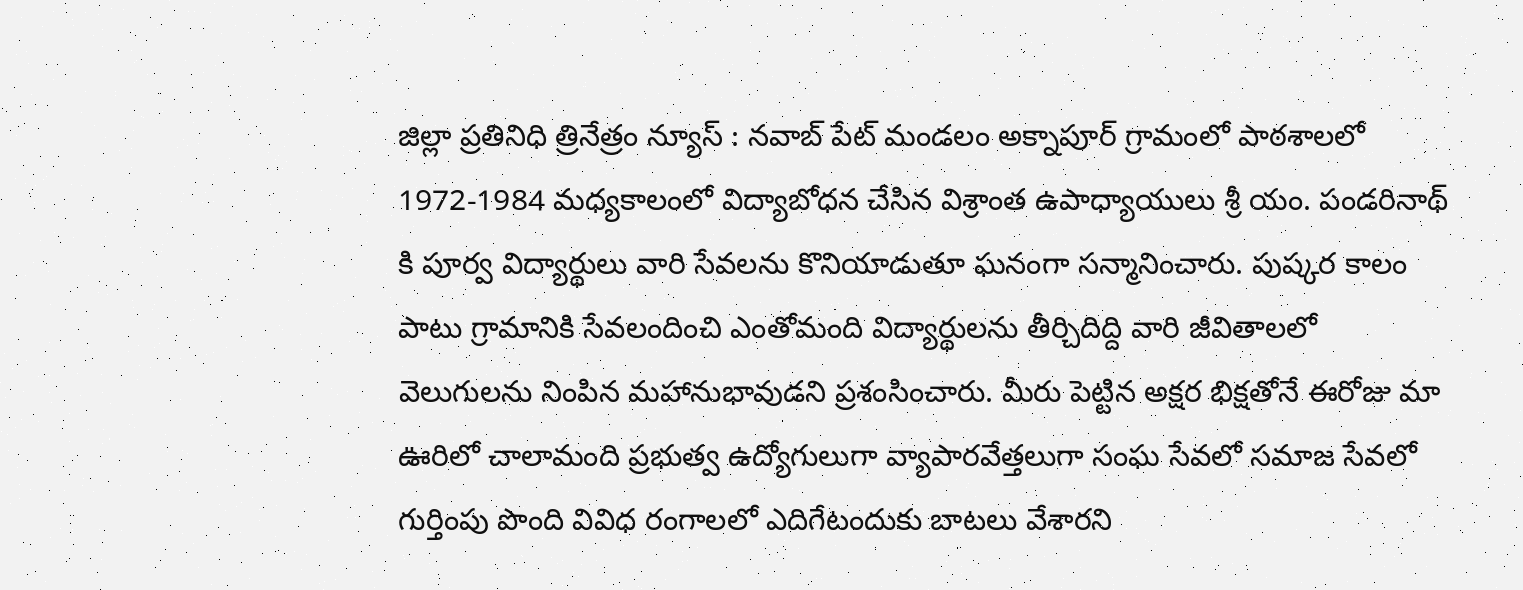జిల్లా ప్రతినిధి త్రినేత్రం న్యూస్ : నవాబ్ పేట్ మండలం అక్నాపూర్ గ్రామంలో పాఠశాలలో 1972-1984 మధ్యకాలంలో విద్యాబోధన చేసిన విశ్రాంత ఉపాధ్యాయులు శ్రీ యం. పండరినాథ్ కి పూర్వ విద్యార్థులు వారి సేవలను కొనియాడుతూ ఘనంగా సన్మానించారు. పుష్కర కాలం పాటు గ్రామానికి సేవలందించి ఎంతోమంది విద్యార్థులను తీర్చిదిద్ది వారి జీవితాలలో వెలుగులను నింపిన మహానుభావుడని ప్రశంసించారు. మీరు పెట్టిన అక్షర భిక్షతోనే ఈరోజు మా ఊరిలో చాలామంది ప్రభుత్వ ఉద్యోగులుగా వ్యాపారవేత్తలుగా సంఘ సేవలో సమాజ సేవలో గుర్తింపు పొంది వివిధ రంగాలలో ఎదిగేటందుకు బాటలు వేశారని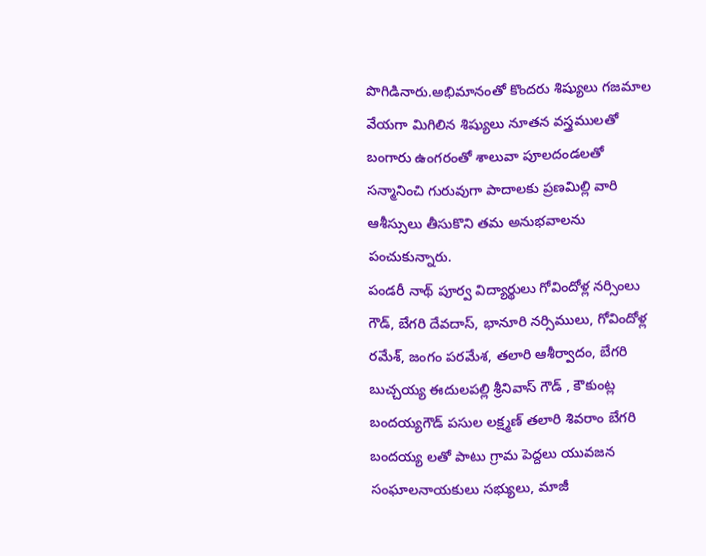పొగిడినారు.అభిమానంతో కొందరు శిష్యులు గజమాల వేయగా మిగిలిన శిష్యులు నూతన వస్త్రములతో బంగారు ఉంగరంతో శాలువా పూలదండలతో సన్మానించి గురువుగా పాదాలకు ప్రణమిల్లి వారి ఆశీస్సులు తీసుకొని తమ అనుభవాలను పంచుకున్నారు.
పండరీ నాథ్ పూర్వ విద్యార్థులు గోవిందోళ్ల నర్సింలు గౌడ్, బేగరి దేవదాస్, భానూరి నర్సిములు, గోవిందోళ్ల రమేశ్, జంగం పరమేశ, తలారి ఆశీర్వాదం, బేగరి బుచ్చయ్య ఈదులపల్లి శ్రీనివాస్ గౌడ్ , కౌకుంట్ల బందయ్యగౌడ్ పసుల లక్ష్మణ్ తలారి శివరాం బేగరి బందయ్య లతో పాటు గ్రామ పెద్దలు యువజన సంఘాలనాయకులు సభ్యులు, మాజీ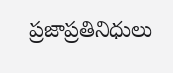ప్రజాప్రతినిధులు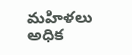మహిళలు అధిక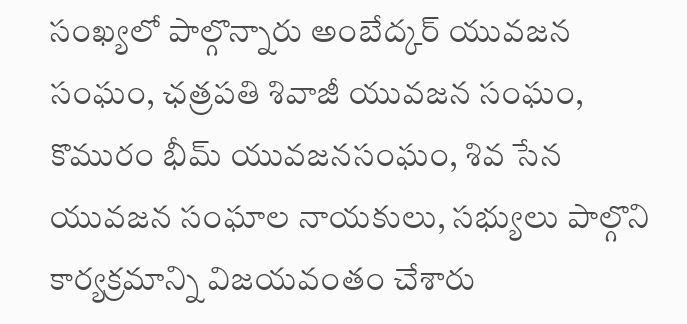సంఖ్యలో పాల్గొన్నారు అంబేద్కర్ యువజన సంఘం, ఛత్రపతి శివాజీ యువజన సంఘం, కొమురం భీమ్ యువజనసంఘం, శివ సేన యువజన సంఘాల నాయకులు, సభ్యులు పాల్గొని కార్యక్రమాన్ని విజయవంతం చేశారు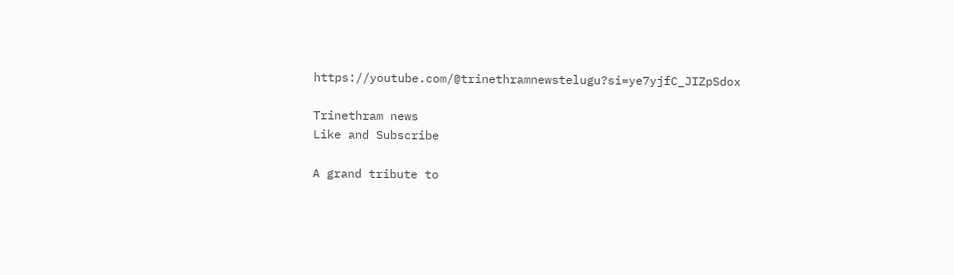https://youtube.com/@trinethramnewstelugu?si=ye7yjfC_JIZpSdox

Trinethram news
Like and Subscribe

A grand tribute to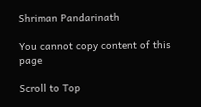Shriman Pandarinath

You cannot copy content of this page

Scroll to Top